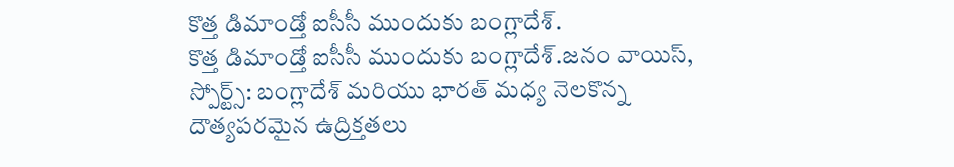కొత్త డిమాండ్తో ఐసీసీ ముందుకు బంగ్లాదేశ్.
కొత్త డిమాండ్తో ఐసీసీ ముందుకు బంగ్లాదేశ్.జనం వాయిస్, స్పోర్ట్స్: బంగ్లాదేశ్ మరియు భారత్ మధ్య నెలకొన్న దౌత్యపరమైన ఉద్రిక్తతలు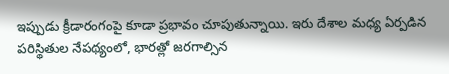ఇప్పుడు క్రీడారంగంపై కూడా ప్రభావం చూపుతున్నాయి. ఇరు దేశాల మధ్య ఏర్పడిన పరిస్థితుల నేపథ్యంలో, భారత్లో జరగాల్సిన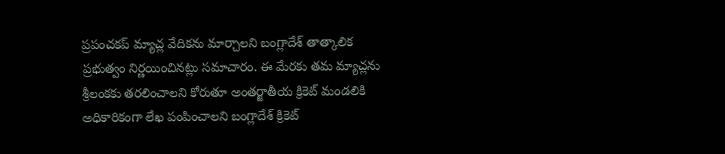ప్రపంచకప్ మ్యాచ్ల వేదికను మార్చాలని బంగ్లాదేశ్ తాత్కాలిక ప్రభుత్వం నిర్ణయించినట్లు సమాచారం. ఈ మేరకు తమ మ్యాచ్లను శ్రీలంకకు తరలించాలని కోరుతూ అంతర్జాతీయ క్రికెట్ మండలికి అధికారికంగా లేఖ పంపించాలని బంగ్లాదేశ్ క్రికెట్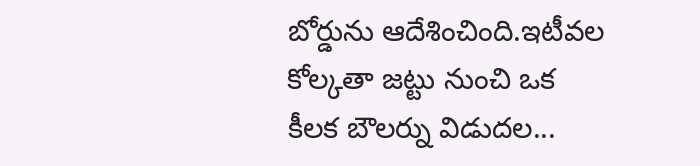బోర్డును ఆదేశించింది.ఇటీవల కోల్కతా జట్టు నుంచి ఒక కీలక బౌలర్ను విడుదల...